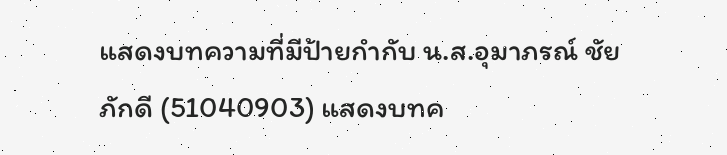แสดงบทความที่มีป้ายกำกับ น.ส.อุมาภรณ์ ชัยภักดี (51040903) แสดงบทค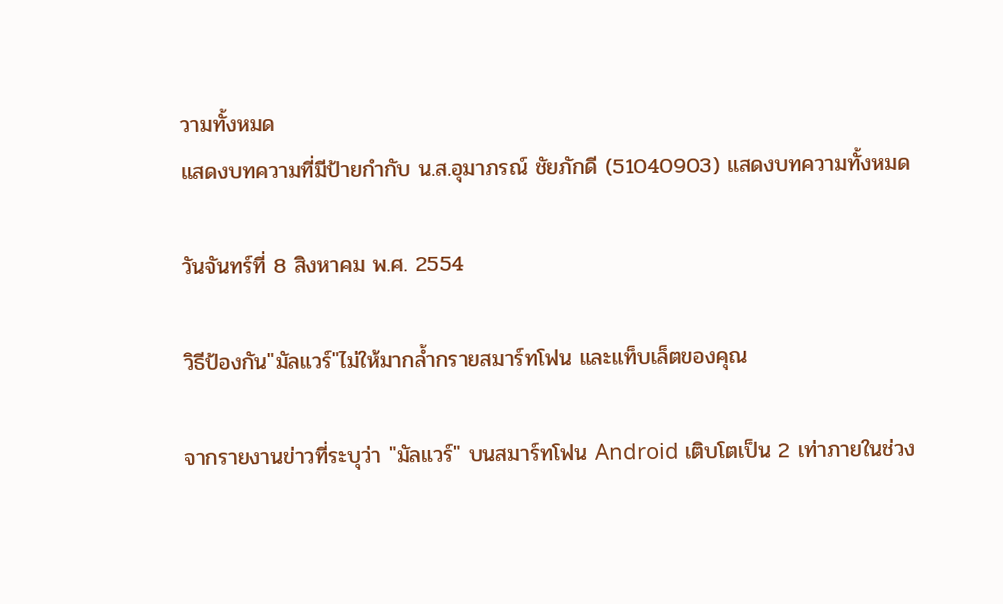วามทั้งหมด
แสดงบทความที่มีป้ายกำกับ น.ส.อุมาภรณ์ ชัยภักดี (51040903) แสดงบทความทั้งหมด

วันจันทร์ที่ 8 สิงหาคม พ.ศ. 2554

วิธีป้องกัน"มัลแวร์"ไม่ให้มากล้ำกรายสมาร์ทโฟน และแท็บเล็ตของคุณ

จากรายงานข่าวที่ระบุว่า "มัลแวร์" บนสมาร์ทโฟน Android เติบโตเป็น 2 เท่าภายในช่วง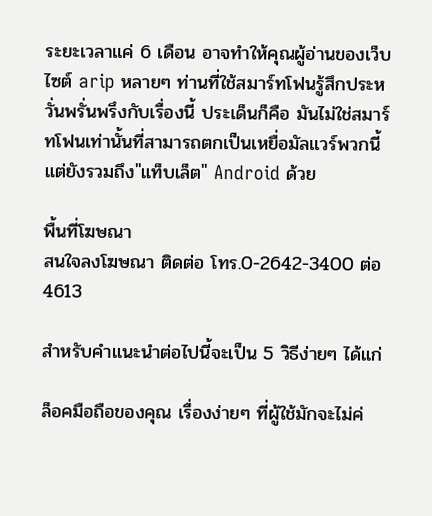ระยะเวลาแค่ 6 เดือน อาจทำให้คุณผู้อ่านของเว็บไซต์ arip หลายๆ ท่านที่ใช้สมาร์ทโฟนรู้สึกประหวั่นพรั่นพรึงกับเรื่องนี้ ประเด็นก็คือ มันไม่ใช่สมาร์ทโฟนเท่านั้นที่สามารถตกเป็นเหยื่อมัลแวร์พวกนี้ แต่ยังรวมถึง"แท็บเล็ต" Android ด้วย

พื้นที่โฆษณา
สนใจลงโฆษณา ติดต่อ โทร.0-2642-3400 ต่อ 4613

สำหรับคำแนะนำต่อไปนี้จะเป็น 5 วิธีง่ายๆ ได้แก่

ล็อคมือถือของคุณ เรื่องง่ายๆ ที่ผู้ใช้มักจะไม่ค่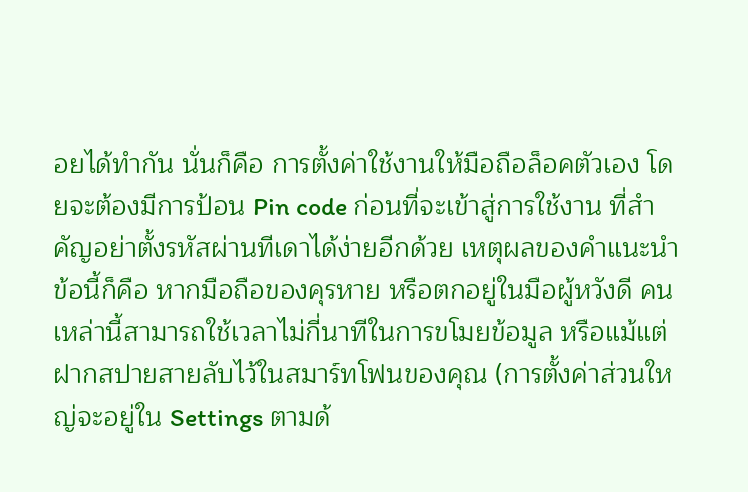อยได้ทำกัน นั่นก็คือ การตั้งค่าใช้งานให้มือถือล็อคตัวเอง โดยจะต้องมีการป้อน Pin code ก่อนที่จะเข้าสู่การใช้งาน ที่สำคัญอย่าตั้งรหัสผ่านทีเดาได้ง่ายอีกด้วย เหตุผลของคำแนะนำข้อนี้ก็คือ หากมือถือของคุรหาย หรือตกอยู่ในมือผู้หวังดี คนเหล่านี้สามารถใช้เวลาไม่กี่นาทีในการขโมยข้อมูล หรือแม้แต่ฝากสปายสายลับไว้ในสมาร์ทโฟนของคุณ (การตั้งค่าส่วนใหญ่จะอยู่ใน Settings ตามด้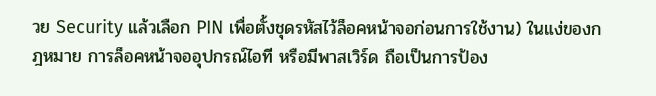วย Security แล้วเลือก PIN เพื่อตั้งชุดรหัสไว้ล็อคหน้าจอก่อนการใช้งาน) ในแง่ของกฎหมาย การล็อคหน้าจออุปกรณ์ไอที หรือมีพาสเวิร์ด ถือเป็นการป้อง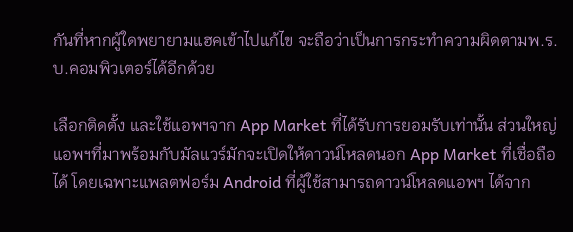กันที่หากผู้ใดพยายามแฮคเข้าไปแก้ไข จะถือว่าเป็นการกระทำความผิดตามพ.ร.บ.คอมพิวเตอร์ได้อีกด้วย

เลือกติดตั้ง และใช้แอพฯจาก App Market ที่ได้รับการยอมรับเท่านั้น ส่วนใหญ่แอพฯที่มาพร้อมกับมัลแวร์มักจะเปิดให้ดาวน์โหลดนอก App Market ที่เชื่อถือได้ โดยเฉพาะแพลตฟอร์ม Android ที่ผู้ใช้สามารถดาวน์โหลดแอพฯ ได้จาก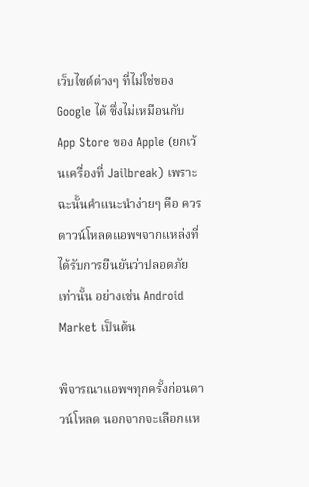เว็บไซต์ต่างๆ ที่ไม่ใช่ของ Google ได้ ซึ่งไม่เหมือนกับ App Store ของ Apple (ยกเว้นเครื่องที่ Jailbreak) เพราะฉะนั้นคำแนะนำง่ายๆ คือ ควรดาวน์โหลดแอพฯจากแหล่งที่ได้รับการยืนยันว่าปลอดภัยเท่านั้น อย่างเช่น Android Market เป็นต้น

พิจารณาแอพฯทุกครั้งก่อนดาวน์โหลด นอกจากจะเลือกแห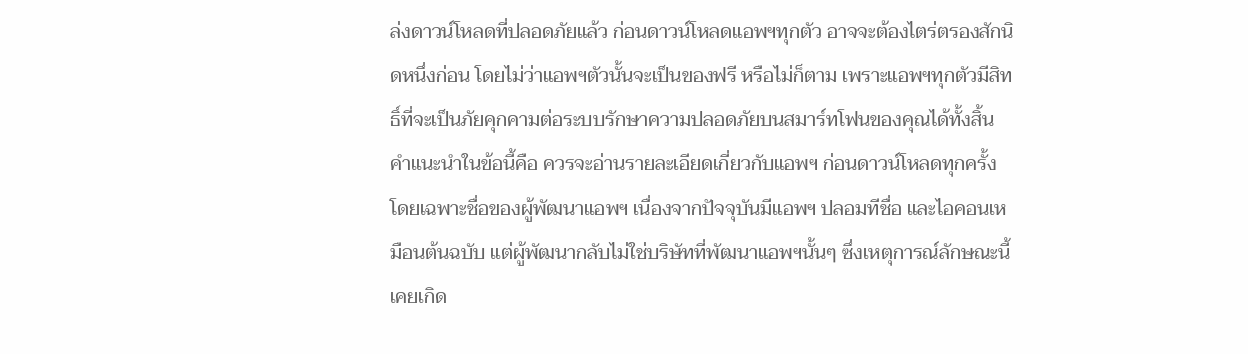ล่งดาวน์โหลดที่ปลอดภัยแล้ว ก่อนดาวน์โหลดแอพฯทุกตัว อาจจะต้องไตร่ตรองสักนิดหนึ่งก่อน โดยไม่ว่าแอพฯตัวนั้นจะเป็นของฟรี หรือไม่ก็ตาม เพราะแอพฯทุกตัวมีสิทธิ์ที่จะเป็นภัยคุกคามต่อระบบรักษาความปลอดภัยบนสมาร์ทโฟนของคุณได้ทั้งสิ้น คำแนะนำในข้อนี้คือ ควรจะอ่านรายละเอียดเกี่ยวกับแอพฯ ก่อนดาวน์โหลดทุกครั้ง โดยเฉพาะชื่อของผู้พัฒนาแอพฯ เนื่องจากปัจจุบันมีแอพฯ ปลอมทีชื่อ และไอคอนเหมือนต้นฉบับ แต่ผู้พัฒนากลับไม่ใช่บริษัทที่พัฒนาแอพฯนั้นๆ ซึ่งเหตุการณ์ลักษณะนี้เคยเกิด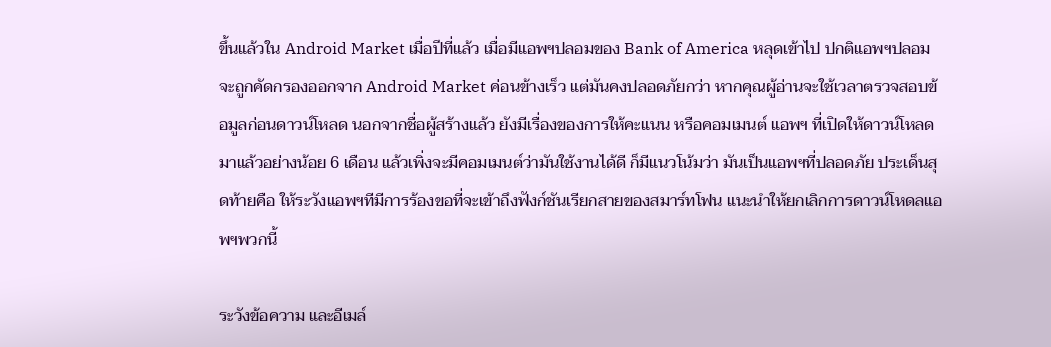ขึ้นแล้วใน Android Market เมื่อปีที่แล้ว เมื่อมีแอพฯปลอมของ Bank of America หลุดเข้าไป ปกติแอพฯปลอมจะถูกคัดกรองออกจาก Android Market ค่อนข้างเร็ว แต่มันคงปลอดภัยกว่า หากคุณผู้อ่านจะใช้เวลาตรวจสอบข้อมูลก่อนดาวน์โหลด นอกจากชื่อผู้สร้างแล้ว ยังมีเรื่องของการให้คะแนน หรือคอมเมนต์ แอพฯ ที่เปิดให้ดาวน์โหลดมาแล้วอย่างน้อย 6 เดือน แล้วเพิ่งจะมีคอมเมนต์ว่ามันใช้งานได้ดี ก็มีแนวโน้มว่า มันเป็นแอพฯที่ปลอดภัย ประเด็นสุดท้ายคือ ให้ระวังแอพฯทีมีการร้องขอที่จะเข้าถึงฟังก์ชันเรียกสายของสมาร์ทโฟน แนะนำให้ยกเลิกการดาวน์โหดลแอพฯพวกนี้

ระวังข้อความ และอีเมล์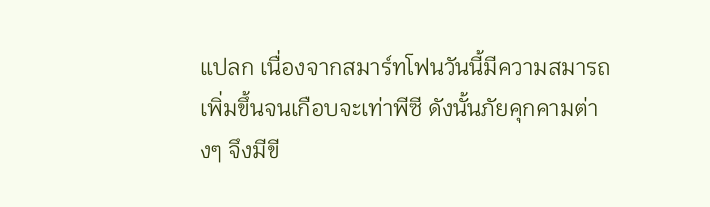แปลก เนื่องจากสมาร์ทโฟนวันนี้มีความสมารถเพิ่มขึ้นจนเกือบจะเท่าพีซี ดังนั้นภัยคุกคามต่างๆ จึงมีขี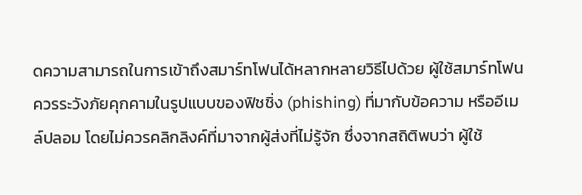ดความสามารถในการเข้าถึงสมาร์ทโฟนได้หลากหลายวิธีไปด้วย ผู้ใช้สมาร์ทโฟนควรระวังภัยคุกคามในรูปแบบของฟิชชิ่ง (phishing) ที่มากับข้อความ หรืออีเมล์ปลอม โดยไม่ควรคลิกลิงค์ที่มาจากผู้ส่งที่ไม่รู้จัก ซึ่งจากสถิติพบว่า ผู้ใช้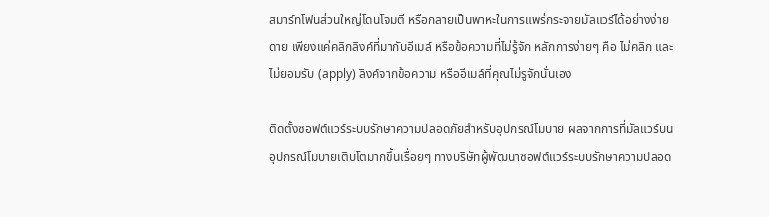สมาร์ทโฟนส่วนใหญ่โดนโจมตี หรือกลายเป็นพาหะในการแพร่กระจายมัลแวร์ได้อย่างง่ายดาย เพียงแค่คลิกลิงค์ที่มากับอีเมล์ หรือข้อความที่ไม่รู้จัก หลักการง่ายๆ คือ ไม่คลิก และไม่ยอมรับ (apply) ลิงค์จากข้อความ หรืออีเมล์ที่คุณไม่รูจักนั่นเอง

ติดตั้งซอฟต์แวร์ระบบรักษาความปลอดภัยสำหรับอุปกรณ์โมบาย ผลจากการที่มัลแวร์บนอุปกรณ์โมบายเติบโตมากขึ้นเรื่อยๆ ทางบริษัทผู้พัฒนาซอฟต์แวร์ระบบรักษาความปลอด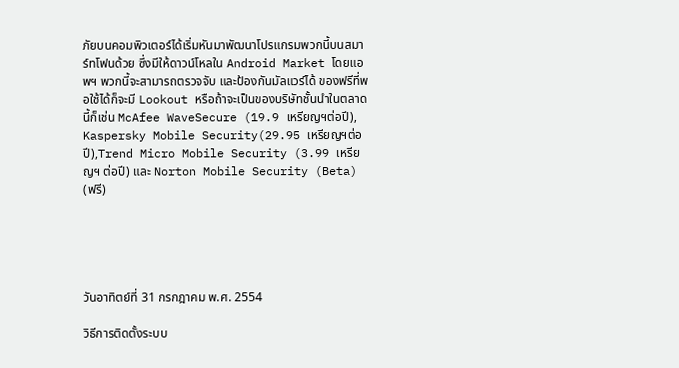ภัยบนคอมพิวเตอร์ได้เริ่มหันมาพัฒนาโปรแกรมพวกนี้บนสมาร์ทโฟนด้วย ซึ่งมีให้ดาวน์โหลใน Android Market โดยแอพฯ พวกนี้จะสามารถตรวจจับ และป้องกันมัลแวร์ได้ ของฟรีที่พอใช้ได้ก็จะมี Lookout หรือถ้าจะเป็นของบริษัทชั้นนำในตลาดนี้ก็เช่น McAfee WaveSecure (19.9 เหรียญฯต่อปี), Kaspersky Mobile Security(29.95 เหรียญฯต่อปี),Trend Micro Mobile Security (3.99 เหรียญฯ ต่อปี) และ Norton Mobile Security (Beta) (ฟรี)





วันอาทิตย์ที่ 31 กรกฎาคม พ.ศ. 2554

วิธีการติดตั้งระบบ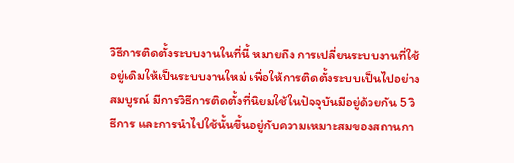วิธีการติดตั้งระบบงานในที่นี้ หมายถึง การเปลี่ยนระบบงานที่ใช้อยู่เดิมให้เป็นระบบงานใหม่ เพื่อให้การติดตั้งระบบเป็นไปอย่างสมบูรณ์ มีการวิธีการติดตั้งที่นิยมใช้ในปัจจุบันมีอยู่ด้วยกัน 5 วิธีการ และการนำไปใช้นั้นขึ้นอยู่กับความเหมาะสมของสถานกา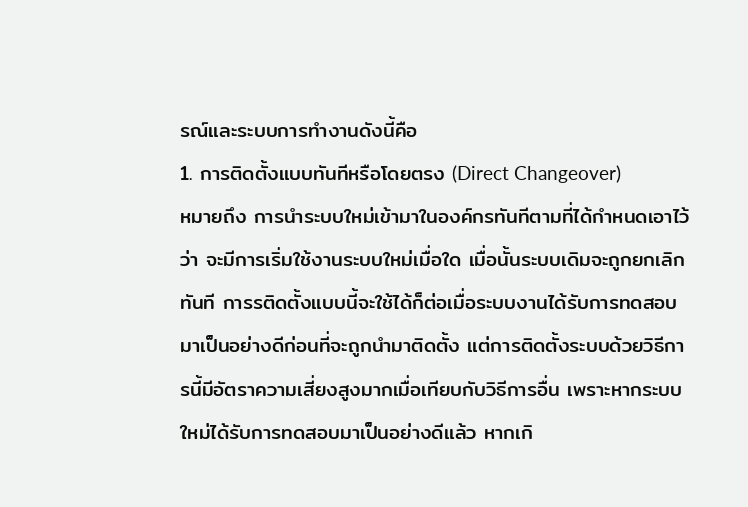รณ์และระบบการทำงานดังนี้คือ
1. การติดตั้งแบบทันทีหรือโดยตรง (Direct Changeover)
หมายถึง การนำระบบใหม่เข้ามาในองค์กรทันทีตามที่ได้กำหนดเอาไว้ว่า จะมีการเริ่มใช้งานระบบใหม่เมื่อใด เมื่อนั้นระบบเดิมจะถูกยกเลิกทันที การรติดตั้งแบบนี้จะใช้ได้ก็ต่อเมื่อระบบงานได้รับการทดสอบมาเป็นอย่างดีก่อนที่จะถูกนำมาติดตั้ง แต่การติดตั้งระบบด้วยวิธีการนี้มีอัตราความเสี่ยงสูงมากเมื่อเทียบกับวิธีการอื่น เพราะหากระบบใหม่ได้รับการทดสอบมาเป็นอย่างดีแล้ว หากเกิ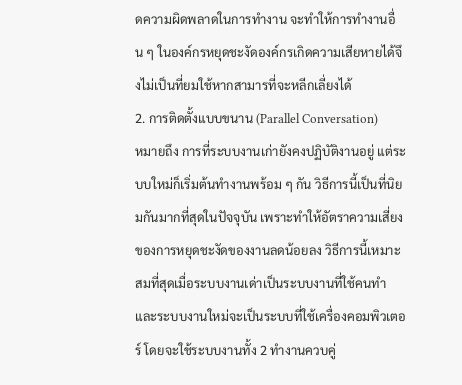ดความผิดพลาดในการทำงาน จะทำให้การทำงานอื่น ๆ ในองค์กรหยุดชะงัดองค์กรเกิดความเสียหายได้จึงไม่เป็นที่ยมใช้หากสามารที่จะหลีกเลี่ยงได้
2. การติดตั้งแบบขนาน (Parallel Conversation)
หมายถึง การที่ระบบงานเก่ายังคงปฏิบัติงานอยู่ แต่ระบบใหม่ก็เริ่มต้นทำงานพร้อม ๆ กัน วิธีการนี้เป็นที่นิยมกันมากที่สุดในปัจจุบัน เพราะทำให้อัตราความเสี่ยงของการหยุดชะงัดของงานลดน้อยลง วิธีการนี้เหมาะสมที่สุดเมื่อระบบงานเด่าเป็นระบบงานที่ใช้คนทำ และระบบงานใหม่จะเป็นระบบที่ใช้เครื่องคอมพิวเตอร์ โดยจะใช้ระบบงานทั้ง 2 ทำงานควบคู่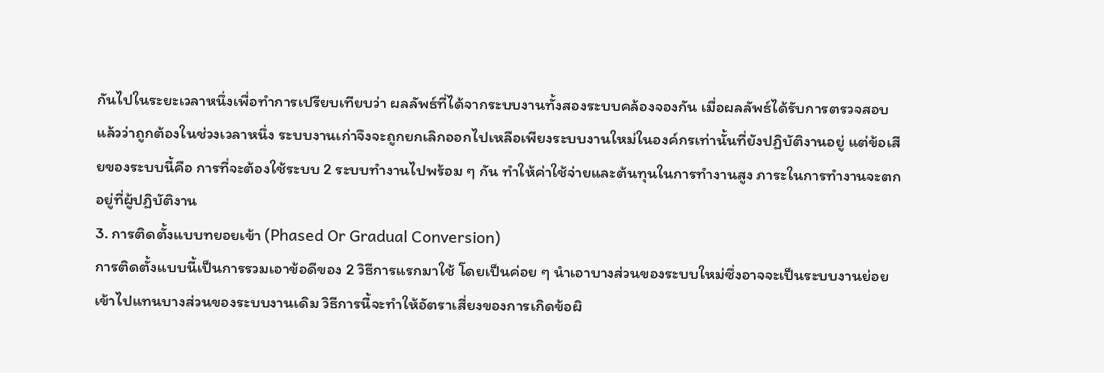กันไปในระยะเวลาหนึ่งเพื่อทำการเปรียบเทียบว่า ผลลัพธ์ที่ได้จากระบบงานทั้งสองระบบคล้องจองกัน เมื่อผลลัพธ์ได้รับการตรวจสอบแล้วว่าถูกต้องในช่วงเวลาหนึ่ง ระบบงานเก่าจึงจะถูกยกเลิกออกไปเหลือเพียงระบบงานใหม่ในองค์กรเท่านั้นที่ยังปฏิบัติงานอยู่ แต่ข้อเสียของระบบนี้คือ การที่จะต้องใช้ระบบ 2 ระบบทำงานไปพร้อม ๆ กัน ทำให้ค่าใช้จ่ายและต้นทุนในการทำงานสูง ภาระในการทำงานจะตกอยู่ที่ผู้ปฏิบัติงาน
3. การติดตั้งแบบทยอยเข้า (Phased Or Gradual Conversion)
การติดตั้งแบบนี้เป็นการรวมเอาข้อดีของ 2 วิธีการแรกมาใช้ โดยเป็นค่อย ๆ นำเอาบางส่วนของระบบใหม่ซึ่งอาจจะเป็นระบบงานย่อยเข้าไปแทนบางส่วนของระบบงานเดิม วิธีการนี้จะทำให้อัตราเสี่ยงของการเกิดข้อผิ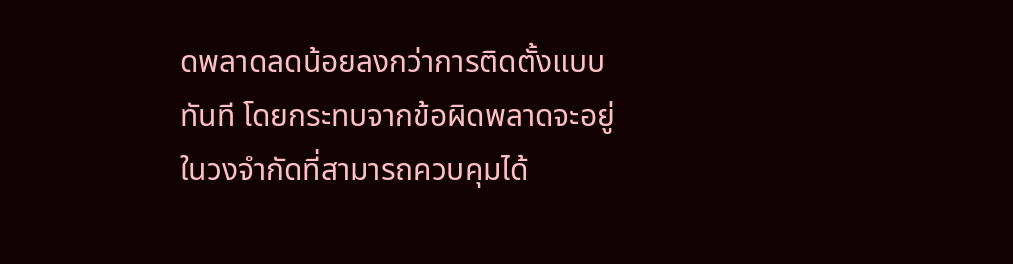ดพลาดลดน้อยลงกว่าการติดตั้งแบบทันที โดยกระทบจากข้อผิดพลาดจะอยู่ในวงจำกัดที่สามารถควบคุมได้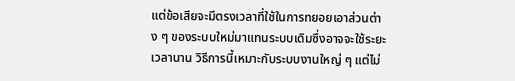แต่ข้อเสียจะมีตรงเวลาที่ใช้ในการทยอยเอาส่วนต่าง ๆ ของระบบใหม่มาแทนระบบเดิมซึ่งอาจจะใช้ระยะเวลานาน วิธีการนี้เหมาะกับระบบงานใหญ่ ๆ แต่ไม่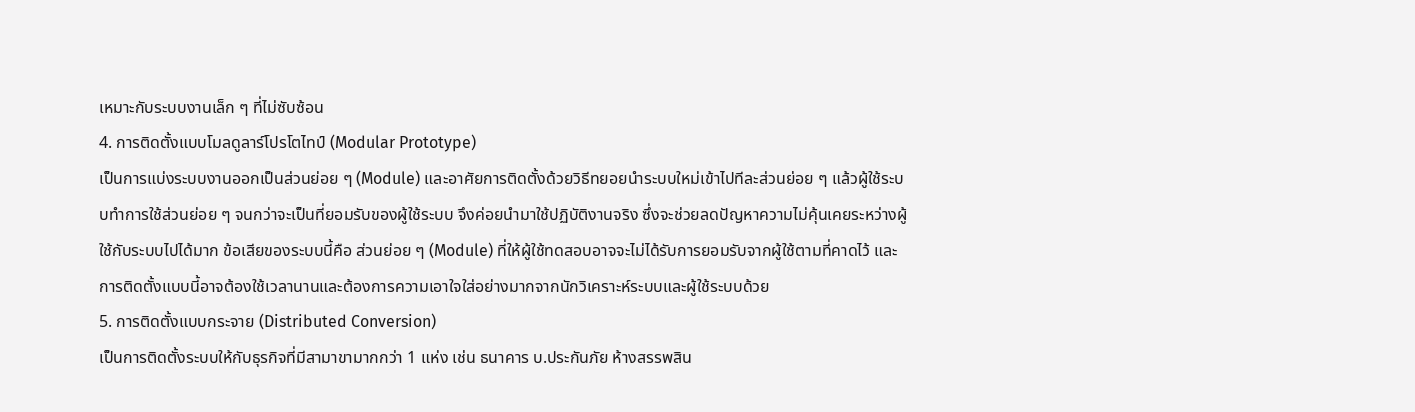เหมาะกับระบบงานเล็ก ๆ ที่ไม่ซับซ้อน
4. การติดตั้งแบบโมลดูลาร์โปรโตไทป์ (Modular Prototype)
เป็นการแบ่งระบบงานออกเป็นส่วนย่อย ๆ (Module) และอาศัยการติดตั้งด้วยวิธีทยอยนำระบบใหม่เข้าไปทีละส่วนย่อย ๆ แล้วผู้ใช้ระบบทำการใช้ส่วนย่อย ๆ จนกว่าจะเป็นที่ยอมรับของผู้ใช้ระบบ จึงค่อยนำมาใช้ปฏิบัติงานจริง ซึ่งจะช่วยลดปัญหาความไม่คุ้นเคยระหว่างผู้ใช้กับระบบไปได้มาก ข้อเสียของระบบนี้คือ ส่วนย่อย ๆ (Module) ที่ให้ผู้ใช้ทดสอบอาจจะไม่ได้รับการยอมรับจากผู้ใช้ตามที่คาดไว้ และการติดตั้งแบบนี้อาจต้องใช้เวลานานและต้องการความเอาใจใส่อย่างมากจากนักวิเคราะห์ระบบและผู้ใช้ระบบด้วย
5. การติดตั้งแบบกระจาย (Distributed Conversion)
เป็นการติดตั้งระบบให้กับธุรกิจที่มีสามาขามากกว่า 1 แห่ง เช่น ธนาคาร บ.ประกันภัย ห้างสรรพสิน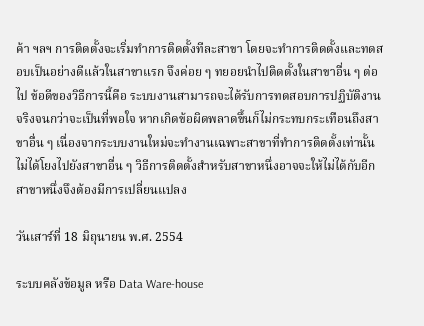ค้า ฯลฯ การติดตั้งจะเริ่มทำการติดตั้งทีละสาขา โดยจะทำการติดตั้งและทดสอบเป็นอย่างดีแล้วในสาขาแรก จึงค่อย ๆ ทยอยนำไปติดตั้งในสาขาอื่น ๆ ต่อไป ข้อดีของวิธีการนี้คือ ระบบงานสามารถจะได้รับการทดสอบการปฏิบัติงานจริงจนกว่าจะเป็นที่พอใจ หากเกิดข้อผิดพลาดขึ้นก็ไม่กระทบกระเทือนถึงสาขาอื่น ๆ เนื่องจากระบบงานใหม่จะทำงานเฉพาะสาขาที่ทำการติดตั้งเท่านั้น ไม่ได้โยงไปยังสาขาอื่น ๆ วิธีการติดตั้งสำหรับสาขาหนึ่งอาจจะให้ไม่ได้กับอีกสาขาหนึ่งจึงต้องมีการเปลี่ยนแปลง

วันเสาร์ที่ 18 มิถุนายน พ.ศ. 2554

ระบบคลังข้อมูล หรือ Data Ware-house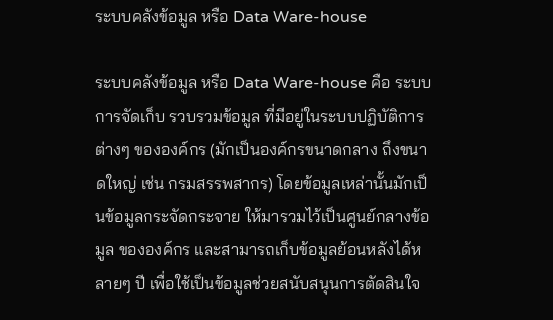ระบบคลังข้อมูล หรือ Data Ware-house

ระบบคลังข้อมูล หรือ Data Ware-house คือ ระบบการจัดเก็บ รวบรวมข้อมูล ที่มีอยู่ในระบบปฏิบัติการต่างๆ ขององค์กร (มักเป็นองค์กรขนาดกลาง ถึงขนาดใหญ่ เช่น กรมสรรพสากร) โดยข้อมูลเหล่านั้นมักเป็นข้อมูลกระจัดกระจาย ให้มารวมไว้เป็นศูนย์กลางข้อมูล ขององค์กร และสามารถเก็บข้อมูลย้อนหลังได้หลายๆ ปี เพื่อใช้เป็นข้อมูลช่วยสนับสนุนการตัดสินใจ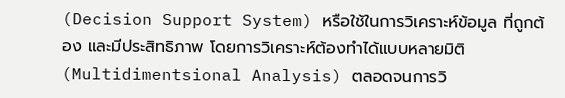(Decision Support System) หรือใช้ในการวิเคราะห์ข้อมูล ที่ถูกต้อง และมีประสิทธิภาพ โดยการวิเคราะห์ต้องทำได้แบบหลายมิติ (Multidimentsional Analysis) ตลอดจนการวิ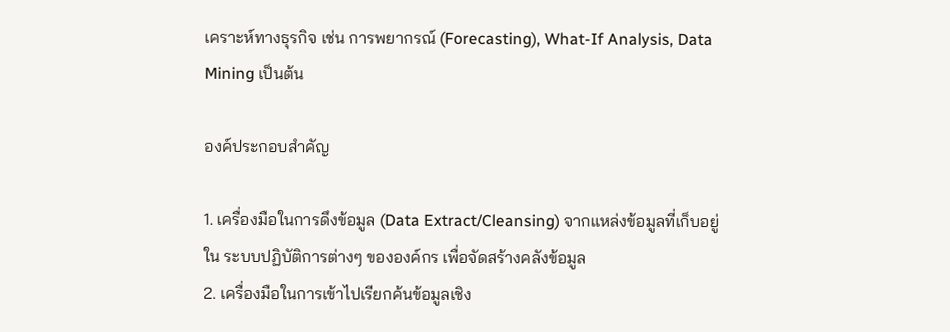เคราะห์ทางธุรกิจ เช่น การพยากรณ์ (Forecasting), What-If Analysis, Data Mining เป็นต้น

องค์ประกอบสำคัญ

1. เครื่องมือในการดึงข้อมูล (Data Extract/Cleansing) จากแหล่งข้อมูลที่เก็บอยู่ใน ระบบปฏิบัติการต่างๆ ขององค์กร เพื่อจัดสร้างคลังข้อมูล
2. เครื่องมือในการเข้าไปเรียกค้นข้อมูลเชิง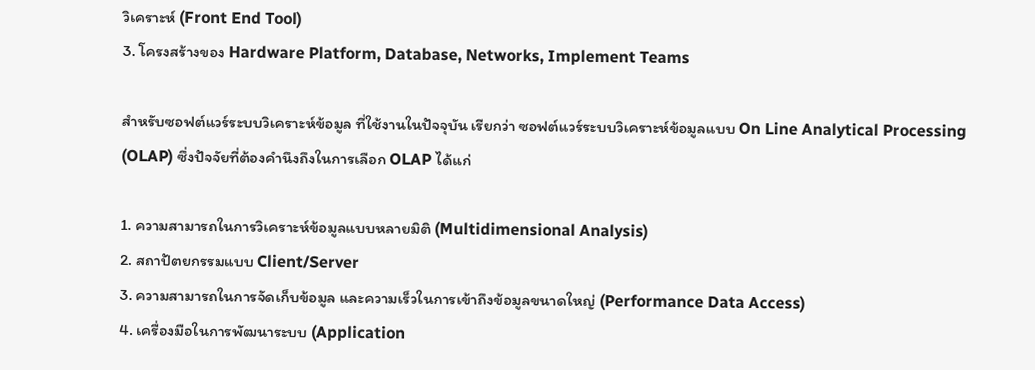วิเคราะห์ (Front End Tool)
3. โครงสร้างของ Hardware Platform, Database, Networks, Implement Teams

สำหรับซอฟต์แวร์ระบบวิเคราะห์ข้อมูล ที่ใช้งานในปัจจุบัน เรียกว่า ซอฟต์แวร์ระบบวิเคราะห์ข้อมูลแบบ On Line Analytical Processing (OLAP) ซึ่งปัจจัยที่ต้องคำนึงถึงในการเลือก OLAP ได้แก่

1. ความสามารถในการวิเคราะห์ข้อมูลแบบหลายมิติ (Multidimensional Analysis)
2. สถาปัตยกรรมแบบ Client/Server
3. ความสามารถในการจัดเก็บข้อมูล และความเร็วในการเข้าถึงข้อมูลขนาดใหญ่ (Performance Data Access)
4. เครื่องมือในการพัฒนาระบบ (Application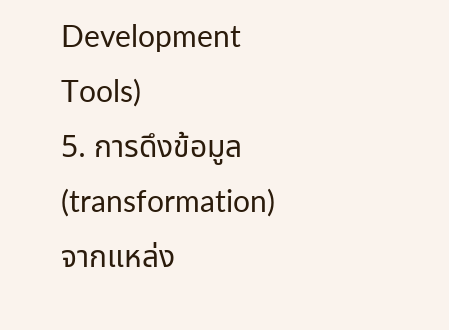Development Tools)
5. การดึงข้อมูล (transformation) จากแหล่ง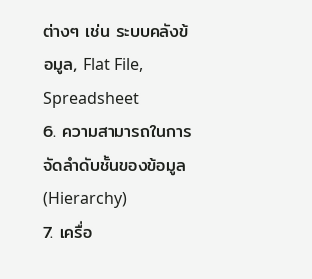ต่างๆ เช่น ระบบคลังข้อมูล, Flat File, Spreadsheet
6. ความสามารถในการจัดลำดับชั้นของข้อมูล (Hierarchy)
7. เครื่อ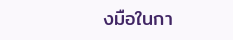งมือในกา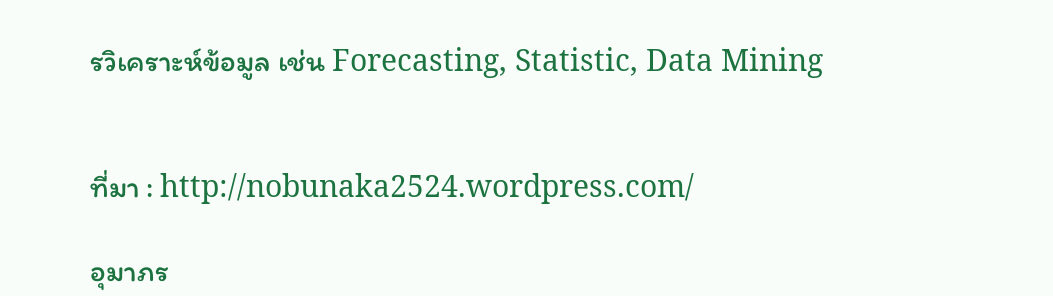รวิเคราะห์ข้อมูล เช่น Forecasting, Statistic, Data Mining


ที่มา : http://nobunaka2524.wordpress.com/

อุมาภร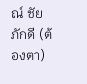ณ์ ชัยภักดี (ต้องตา)